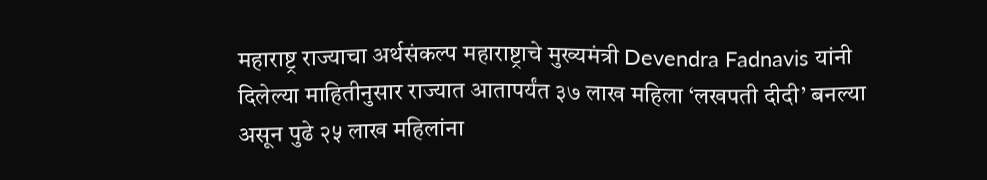महाराष्ट्र राज्याचा अर्थसंकल्प महाराष्ट्राचे मुख्यमंत्री Devendra Fadnavis यांनी दिलेल्या माहितीनुसार राज्यात आतापर्यंत ३७ लाख महिला ‘लखपती दीदी’ बनल्या असून पुढे २५ लाख महिलांना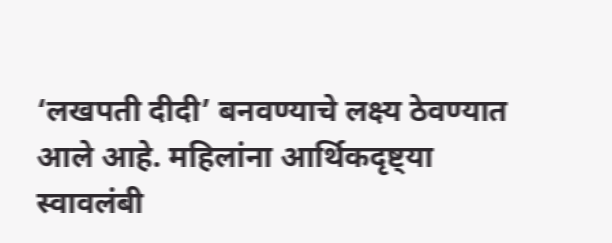‘लखपती दीदी’ बनवण्याचे लक्ष्य ठेवण्यात आले आहे. महिलांना आर्थिकदृष्ट्या स्वावलंबी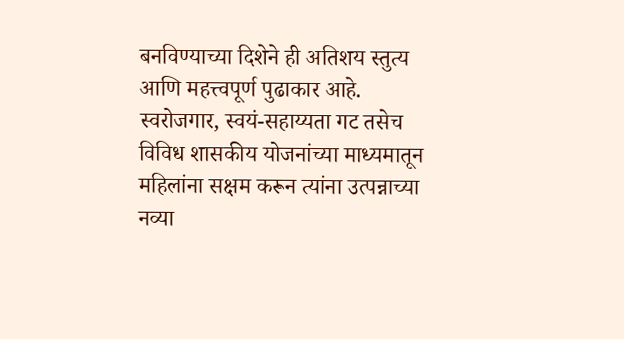बनविण्याच्या दिशेने ही अतिशय स्तुत्य आणि महत्त्वपूर्ण पुढाकार आहे.
स्वरोजगार, स्वयं-सहाय्यता गट तसेच विविध शासकीय योजनांच्या माध्यमातून महिलांना सक्षम करून त्यांना उत्पन्नाच्या नव्या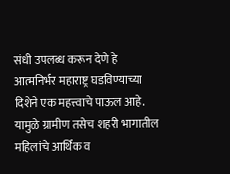संधी उपलब्ध करून देणे हे आत्मनिर्भर महाराष्ट्र घडविण्याच्या दिशेने एक महत्त्वाचे पाऊल आहे. यामुळे ग्रामीण तसेच शहरी भागातील महिलांचे आर्थिक व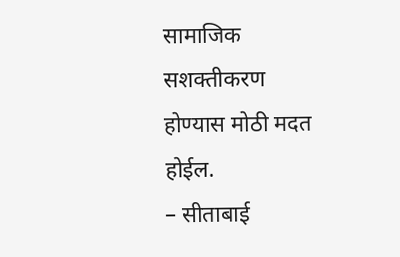सामाजिक सशक्तीकरण होण्यास मोठी मदत होईल.
– सीताबाई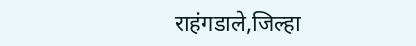राहंगडाले,जिल्हा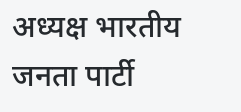अध्यक्ष भारतीय जनता पार्टी